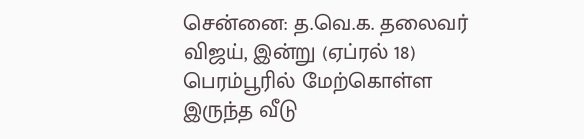சென்னை: த.வெ.க. தலைவர் விஜய், இன்று (ஏப்ரல் 18) பெரம்பூரில் மேற்கொள்ள இருந்த வீடு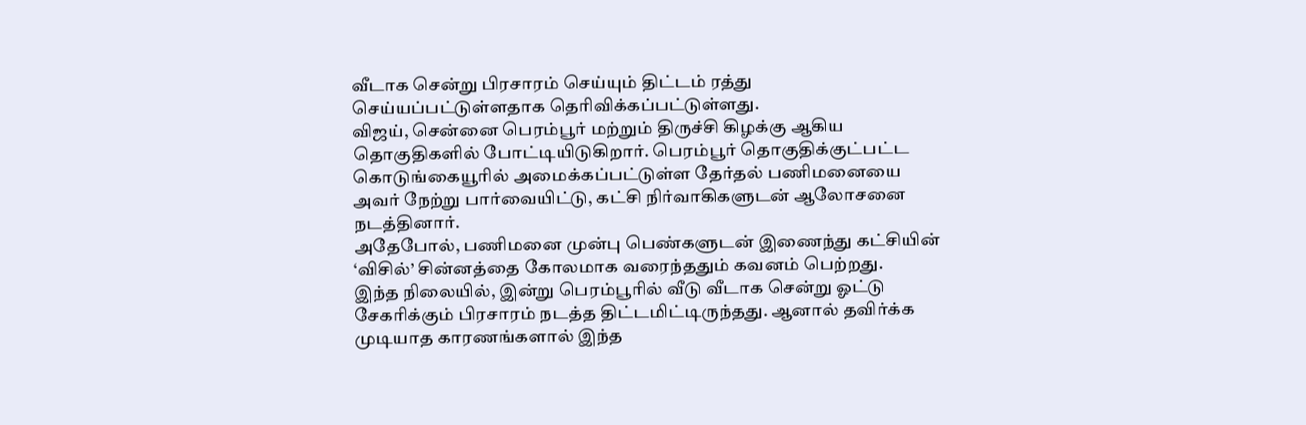வீடாக சென்று பிரசாரம் செய்யும் திட்டம் ரத்து செய்யப்பட்டுள்ளதாக தெரிவிக்கப்பட்டுள்ளது.
விஜய், சென்னை பெரம்பூர் மற்றும் திருச்சி கிழக்கு ஆகிய தொகுதிகளில் போட்டியிடுகிறார். பெரம்பூர் தொகுதிக்குட்பட்ட கொடுங்கையூரில் அமைக்கப்பட்டுள்ள தேர்தல் பணிமனையை அவர் நேற்று பார்வையிட்டு, கட்சி நிர்வாகிகளுடன் ஆலோசனை நடத்தினார்.
அதேபோல், பணிமனை முன்பு பெண்களுடன் இணைந்து கட்சியின் ‘விசில்’ சின்னத்தை கோலமாக வரைந்ததும் கவனம் பெற்றது.
இந்த நிலையில், இன்று பெரம்பூரில் வீடு வீடாக சென்று ஓட்டு சேகரிக்கும் பிரசாரம் நடத்த திட்டமிட்டிருந்தது. ஆனால் தவிர்க்க முடியாத காரணங்களால் இந்த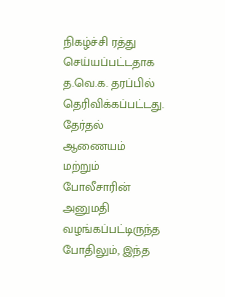நிகழ்ச்சி ரத்து செய்யப்பட்டதாக த.வெ.க. தரப்பில் தெரிவிக்கப்பட்டது.
தேர்தல் ஆணையம் மற்றும் போலீசாரின் அனுமதி வழங்கப்பட்டிருந்த போதிலும், இந்த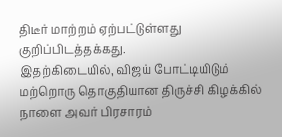திடீர் மாற்றம் ஏற்பட்டுள்ளது குறிப்பிடத்தக்கது.
இதற்கிடையில், விஜய் போட்டியிடும் மற்றொரு தொகுதியான திருச்சி கிழக்கில் நாளை அவர் பிரசாரம்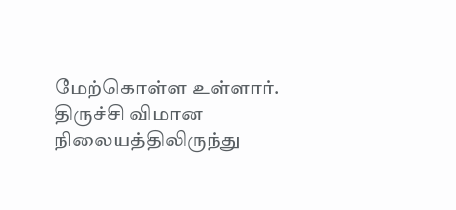மேற்கொள்ள உள்ளார். திருச்சி விமான நிலையத்திலிருந்து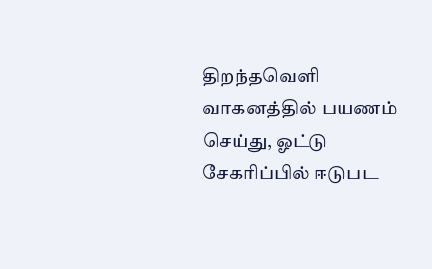திறந்தவெளி வாகனத்தில் பயணம் செய்து, ஓட்டு சேகரிப்பில் ஈடுபட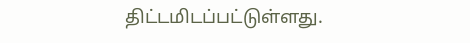திட்டமிடப்பட்டுள்ளது.